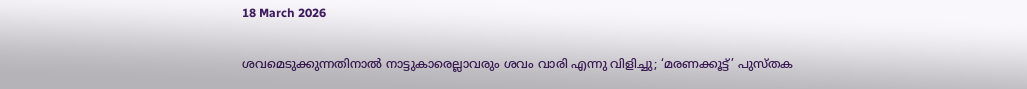18 March 2026

ശവമെടുക്കുന്നതിനാൽ നാട്ടുകാരെല്ലാവരും ശവം വാരി എന്നു വിളിച്ചു; ‘മരണക്കൂട്ട്’ പുസ്തക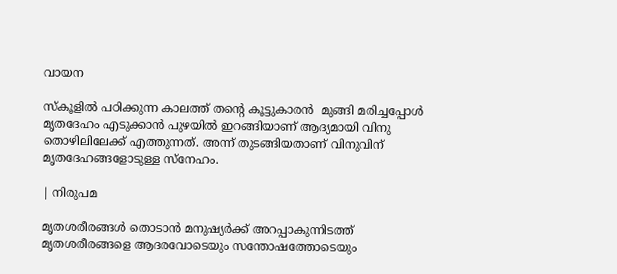വായന

സ്കൂളിൽ പഠിക്കുന്ന കാലത്ത് തന്റെ കൂട്ടുകാരൻ  മുങ്ങി മരിച്ചപ്പോൾ മൃതദേഹം എടുക്കാൻ പുഴയിൽ ഇറങ്ങിയാണ് ആദ്യമായി വിനു തൊഴിലിലേക്ക് എത്തുന്നത്. അന്ന് തുടങ്ങിയതാണ് വിനുവിന് മൃതദേഹങ്ങളോടുള്ള സ്നേഹം.

| നിരുപമ

മൃതശരീരങ്ങൾ തൊടാൻ മനുഷ്യർക്ക് അറപ്പാകുന്നിടത്ത് മൃതശരീരങ്ങളെ ആദരവോടെയും സന്തോഷത്തോടെയും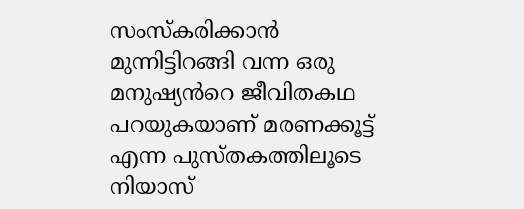സംസ്കരിക്കാൻ മുന്നിട്ടിറങ്ങി വന്ന ഒരു മനുഷ്യൻറെ ജീവിതകഥ പറയുകയാണ് മരണക്കൂട്ട് എന്ന പുസ്തകത്തിലൂടെ നിയാസ്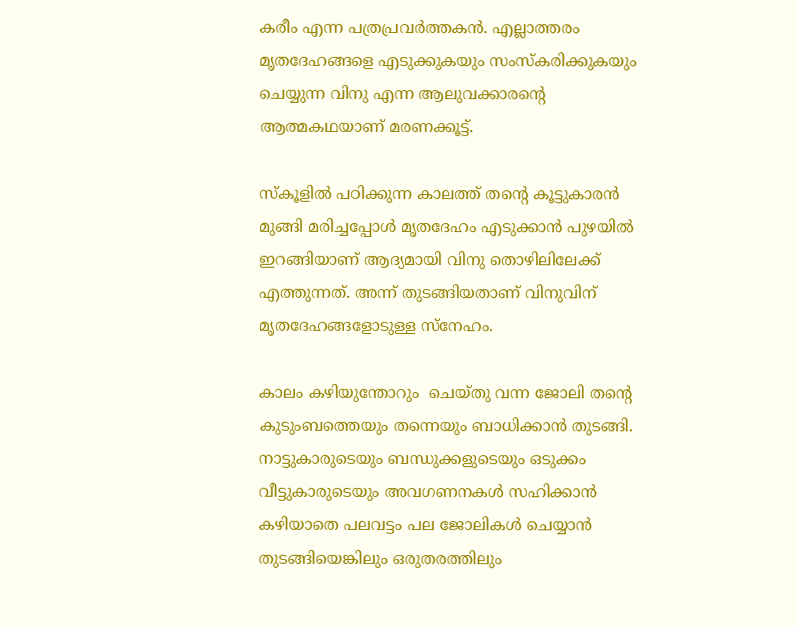കരീം എന്ന പത്രപ്രവർത്തകൻ. എല്ലാത്തരം മൃതദേഹങ്ങളെ എടുക്കുകയും സംസ്കരിക്കുകയും ചെയ്യുന്ന വിനു എന്ന ആലുവക്കാരൻ്റെ ആത്മകഥയാണ് മരണക്കൂട്ട്.

സ്കൂളിൽ പഠിക്കുന്ന കാലത്ത് തന്റെ കൂട്ടുകാരൻ  മുങ്ങി മരിച്ചപ്പോൾ മൃതദേഹം എടുക്കാൻ പുഴയിൽ ഇറങ്ങിയാണ് ആദ്യമായി വിനു തൊഴിലിലേക്ക് എത്തുന്നത്. അന്ന് തുടങ്ങിയതാണ് വിനുവിന് മൃതദേഹങ്ങളോടുള്ള സ്നേഹം.

കാലം കഴിയുന്തോറും  ചെയ്തു വന്ന ജോലി തന്റെ കുടുംബത്തെയും തന്നെയും ബാധിക്കാൻ തുടങ്ങി. നാട്ടുകാരുടെയും ബന്ധുക്കളുടെയും ഒടുക്കം വീട്ടുകാരുടെയും അവഗണനകൾ സഹിക്കാൻ കഴിയാതെ പലവട്ടം പല ജോലികൾ ചെയ്യാൻ തുടങ്ങിയെങ്കിലും ഒരുതരത്തിലും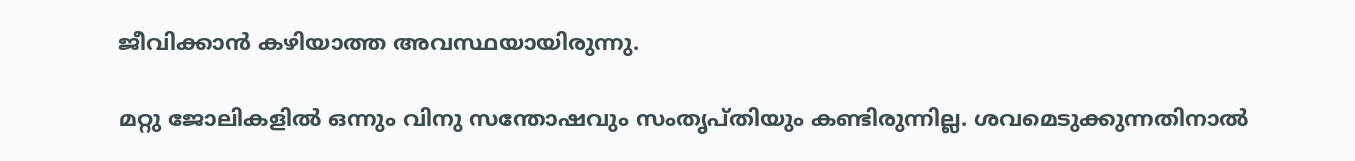ജീവിക്കാൻ കഴിയാത്ത അവസ്ഥയായിരുന്നു.

മറ്റു ജോലികളിൽ ഒന്നും വിനു സന്തോഷവും സംതൃപ്തിയും കണ്ടിരുന്നില്ല. ശവമെടുക്കുന്നതിനാൽ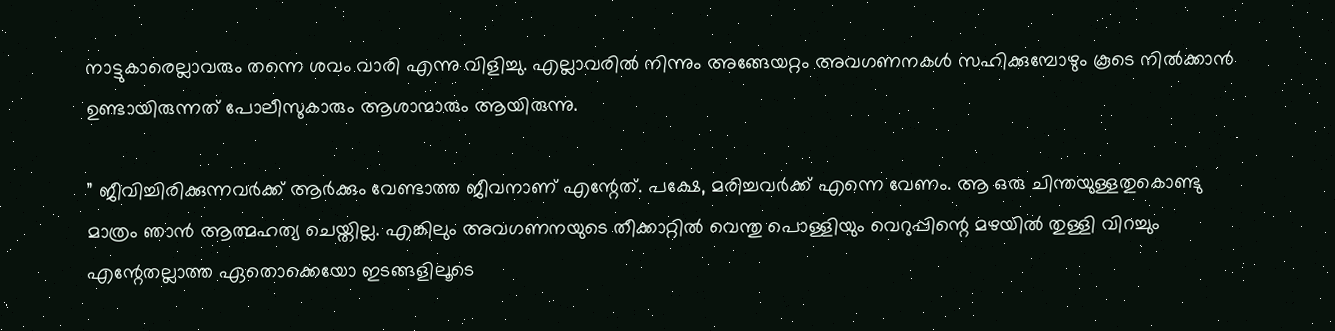നാട്ടുകാരെല്ലാവരും തന്നെ ശവം വാരി എന്നു വിളിച്ചു. എല്ലാവരിൽ നിന്നും അങ്ങേയറ്റം അവഗണനകൾ സഹിക്കുമ്പോഴും കൂടെ നിൽക്കാൻ ഉണ്ടായിരുന്നത് പോലീസുകാരും ആശാന്മാരും ആയിരുന്നു.

” ജീവിച്ചിരിക്കുന്നവർക്ക് ആർക്കും വേണ്ടാത്ത ജീവനാണ് എന്റേത്. പക്ഷേ, മരിച്ചവർക്ക് എന്നെ വേണം. ആ ഒരു ചിന്തയുള്ളതുകൊണ്ടു മാത്രം ഞാൻ ആത്മഹത്യ ചെയ്തില്ല. എങ്കിലും അവഗണനയുടെ തീക്കാറ്റിൽ വെന്തു പൊള്ളിയും വെറുപ്പിന്റെ മഴയിൽ തുള്ളി വിറച്ചും എന്റേതല്ലാത്ത ഏതൊക്കെയോ ഇടങ്ങളിലൂടെ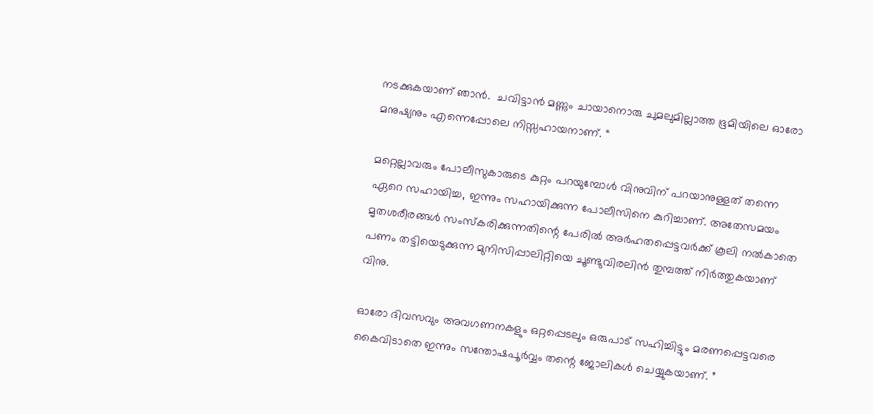നടക്കുകയാണ് ഞാൻ.  ചവിട്ടാൻ മണ്ണും ചായാനൊരു ചുമലുമില്ലാത്ത ഭൂമിയിലെ ഓരോ മനുഷ്യനും എന്നെപ്പോലെ നിസ്സഹായനാണ്. “

മറ്റെല്ലാവരും പോലീസുകാരുടെ കുറ്റം പറയുമ്പോൾ വിനുവിന് പറയാനുള്ളത് തന്നെ ഏറെ സഹായിച്ച, ഇന്നും സഹായിക്കുന്ന പോലീസിനെ കുറിച്ചാണ്. അതേസമയം മൃതശരീരങ്ങൾ സംസ്കരിക്കുന്നതിന്റെ പേരിൽ അർഹതപ്പെട്ടവർക്ക് കൂലി നൽകാതെ പണം തട്ടിയെടുക്കുന്ന മുനിസിപ്പാലിറ്റിയെ ചൂണ്ടുവിരലിൻ തുമ്പത്ത് നിർത്തുകയാണ് വിനു.

ഓരോ ദിവസവും അവഗണനകളും ഒറ്റപ്പെടലും ഒരുപാട് സഹിച്ചിട്ടും മരണപ്പെട്ടവരെ കൈവിടാതെ ഇന്നും സന്തോഷപൂർവ്വം തന്റെ ജോലികൾ ചെയ്യുകയാണ്. ”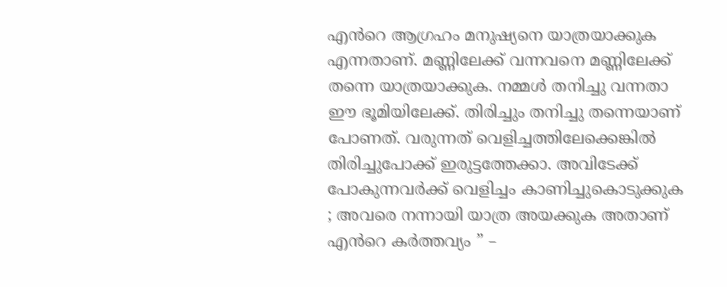എൻറെ ആഗ്രഹം മനുഷ്യനെ യാത്രയാക്കുക എന്നതാണ്. മണ്ണിലേക്ക് വന്നവനെ മണ്ണിലേക്ക് തന്നെ യാത്രയാക്കുക. നമ്മൾ തനിച്ചു വന്നതാ ഈ ഭൂമിയിലേക്ക്. തിരിച്ചും തനിച്ചു തന്നെയാണ് പോണത്. വരുന്നത് വെളിച്ചത്തിലേക്കെങ്കിൽ തിരിച്ചുപോക്ക് ഇരുട്ടത്തേക്കാ. അവിടേക്ക് പോകുന്നവർക്ക് വെളിച്ചം കാണിച്ചുകൊടുക്കുക ; അവരെ നന്നായി യാത്ര അയക്കുക അതാണ് എൻറെ കർത്തവ്യം ” –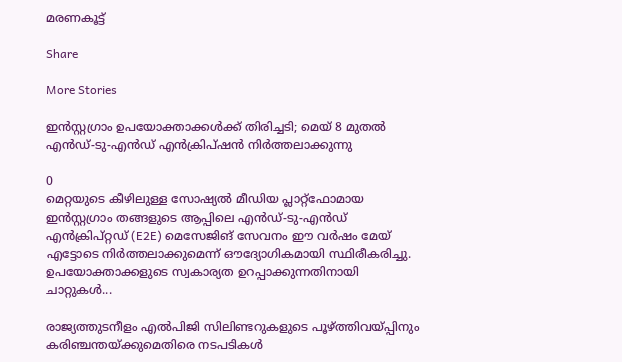മരണകൂട്ട്

Share

More Stories

ഇൻസ്റ്റഗ്രാം ഉപയോക്താക്കൾക്ക് തിരിച്ചടി; മെയ് 8 മുതൽ എൻഡ്-ടു-എൻഡ് എൻക്രിപ്ഷൻ നിർത്തലാക്കുന്നു

0
മെറ്റയുടെ കീഴിലുള്ള സോഷ്യൽ മീഡിയ പ്ലാറ്റ്‌ഫോമായ ഇൻസ്റ്റഗ്രാം തങ്ങളുടെ ആപ്പിലെ എൻഡ്-ടു-എൻഡ് എൻക്രിപ്റ്റഡ് (E2E) മെസേജിങ് സേവനം ഈ വർഷം മേയ് എട്ടോടെ നിർത്തലാക്കുമെന്ന് ഔദ്യോഗികമായി സ്ഥിരീകരിച്ചു. ഉപയോക്താക്കളുടെ സ്വകാര്യത ഉറപ്പാക്കുന്നതിനായി ചാറ്റുകൾ...

രാജ്യത്തുടനീളം എൽപിജി സിലിണ്ടറുകളുടെ പൂഴ്ത്തിവയ്പ്പിനും കരിഞ്ചന്തയ്ക്കുമെതിരെ നടപടികൾ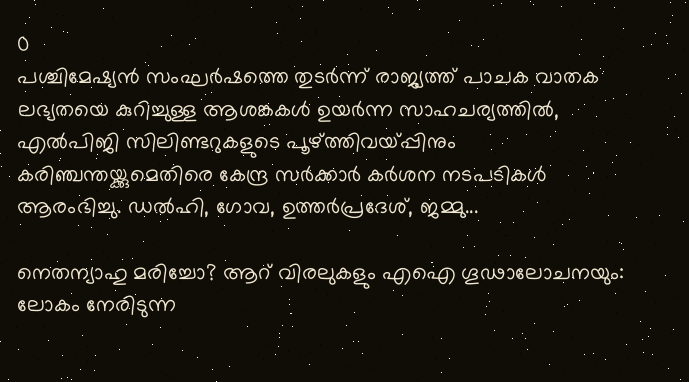0
പശ്ചിമേഷ്യൻ സംഘർഷത്തെ തുടർന്ന് രാജ്യത്ത് പാചക വാതക ലഭ്യതയെ കുറിച്ചുള്ള ആശങ്കകൾ ഉയർന്ന സാഹചര്യത്തിൽ, എൽപിജി സിലിണ്ടറുകളുടെ പൂഴ്ത്തിവയ്പ്പിനും കരിഞ്ചന്തയ്ക്കുമെതിരെ കേന്ദ്ര സർക്കാർ കർശന നടപടികൾ ആരംഭിച്ചു. ഡൽഹി, ഗോവ, ഉത്തർപ്രദേശ്, ജമ്മു...

നെതന്യാഹു മരിച്ചോ? ആറ് വിരലുകളും എഐ ഗൂഢാലോചനയും: ലോകം നേരിടുന്ന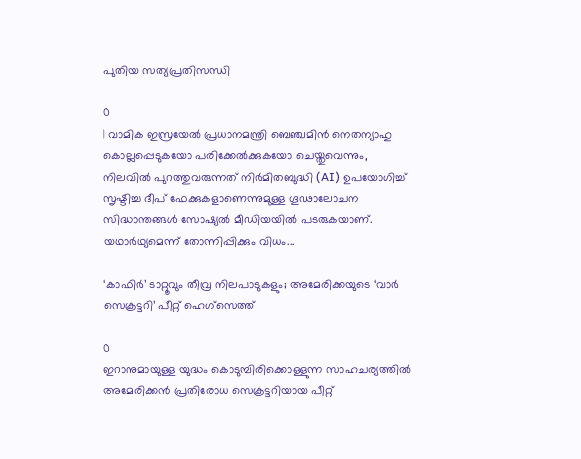പുതിയ സത്യപ്രതിസന്ധി

0
| വാമിക ഇസ്രയേൽ പ്രധാനമന്ത്രി ബെഞ്ചമിൻ നെതന്യാഹു കൊല്ലപ്പെടുകയോ പരിക്കേൽക്കുകയോ ചെയ്തുവെന്നും, നിലവിൽ പുറത്തുവരുന്നത് നിർമിതബുദ്ധി (AI) ഉപയോഗിച്ച് സൃഷ്ടിച്ച ദീപ് ഫേക്കുകളാണെന്നുമുള്ള ഗൂഢാലോചന സിദ്ധാന്തങ്ങൾ സോഷ്യൽ മീഡിയയിൽ പടരുകയാണ്. യഥാർഥ്യമെന്ന് തോന്നിപ്പിക്കും വിധം...

‘കാഫിർ’ ടാറ്റൂവും തീവ്ര നിലപാടുകളും; അമേരിക്കയുടെ ‘വാർ സെക്രട്ടറി’ പീറ്റ് ഹെഗ്‌സെത്ത്

0
ഇറാനുമായുള്ള യുദ്ധം കൊടുമ്പിരിക്കൊള്ളുന്ന സാഹചര്യത്തിൽ അമേരിക്കൻ പ്രതിരോധ സെക്രട്ടറിയായ പീറ്റ്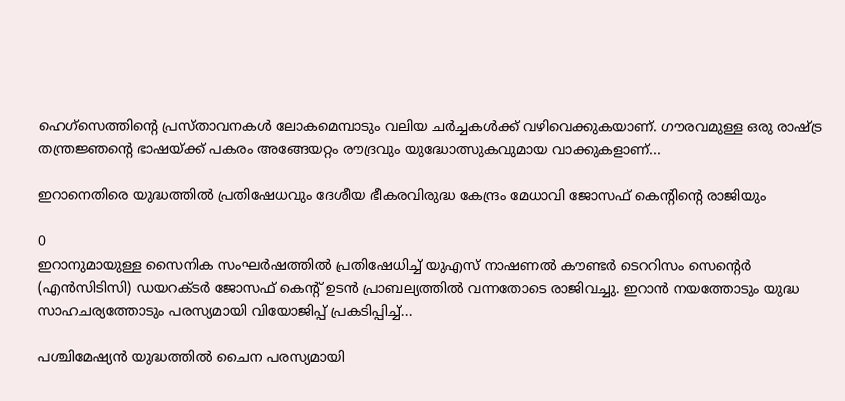ഹെഗ്‌സെത്തിന്റെ പ്രസ്താവനകൾ ലോകമെമ്പാടും വലിയ ചർച്ചകൾക്ക് വഴിവെക്കുകയാണ്. ഗൗരവമുള്ള ഒരു രാഷ്ട്ര തന്ത്രജ്ഞന്റെ ഭാഷയ്ക്ക് പകരം അങ്ങേയറ്റം രൗദ്രവും യുദ്ധോത്സുകവുമായ വാക്കുകളാണ്...

ഇറാനെതിരെ യുദ്ധത്തിൽ പ്രതിഷേധവും ദേശീയ ഭീകരവിരുദ്ധ കേന്ദ്രം മേധാവി ജോസഫ് കെന്റിൻ്റെ രാജിയും

0
ഇറാനുമായുള്ള സൈനിക സംഘർഷത്തിൽ പ്രതിഷേധിച്ച് യുഎസ് നാഷണൽ കൗണ്ടർ ടെററിസം സെൻ്റെർ (എൻസിടിസി) ഡയറക്ടർ ജോസഫ് കെന്റ് ഉടൻ പ്രാബല്യത്തിൽ വന്നതോടെ രാജിവച്ചു. ഇറാൻ നയത്തോടും യുദ്ധ സാഹചര്യത്തോടും പരസ്യമായി വിയോജിപ്പ് പ്രകടിപ്പിച്ച്...

പശ്ചിമേഷ്യൻ യുദ്ധത്തിൽ ചൈന പരസ്യമായി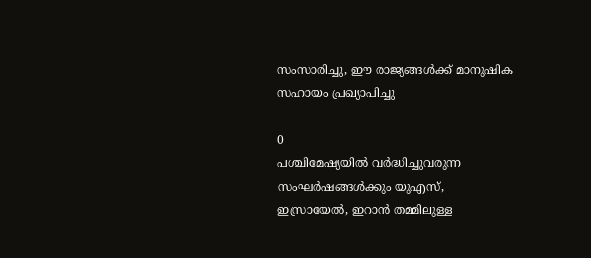സംസാരിച്ചു, ഈ രാജ്യങ്ങൾക്ക് മാനുഷിക സഹായം പ്രഖ്യാപിച്ചു

0
പശ്ചിമേഷ്യയിൽ വർദ്ധിച്ചുവരുന്ന സംഘർഷങ്ങൾക്കും യുഎസ്, ഇസ്രായേൽ, ഇറാൻ തമ്മിലുള്ള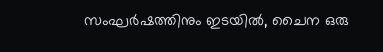സംഘർഷത്തിനും ഇടയിൽ, ചൈന ഒരു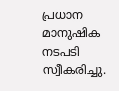പ്രധാന മാനുഷിക നടപടി സ്വീകരിച്ചു.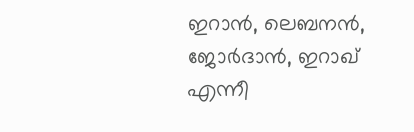ഇറാൻ, ലെബനൻ, ജോർദാൻ, ഇറാഖ് എന്നീ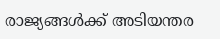രാജ്യങ്ങൾക്ക് അടിയന്തര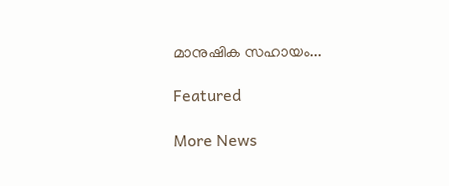മാനുഷിക സഹായം...

Featured

More News